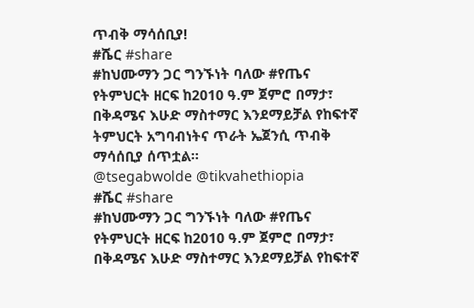ጥብቅ ማሳሰቢያ!
#ሼር #share
#ከህሙማን ጋር ግንኙነት ባለው #የጤና የትምህርት ዘርፍ ከ2010 ዓ.ም ጀምሮ በማታ፣ በቅዳሜና እሁድ ማስተማር እንደማይቻል የከፍተኛ ትምህርት አግባብነትና ጥራት ኤጀንሲ ጥብቅ ማሳሰቢያ ሰጥቷል፡፡
@tsegabwolde @tikvahethiopia
#ሼር #share
#ከህሙማን ጋር ግንኙነት ባለው #የጤና የትምህርት ዘርፍ ከ2010 ዓ.ም ጀምሮ በማታ፣ በቅዳሜና እሁድ ማስተማር እንደማይቻል የከፍተኛ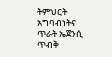ትምህርት አግባብነትና ጥራት ኤጀንሲ ጥብቅ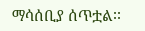ማሳሰቢያ ሰጥቷል፡፡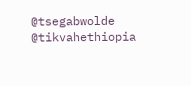@tsegabwolde @tikvahethiopia